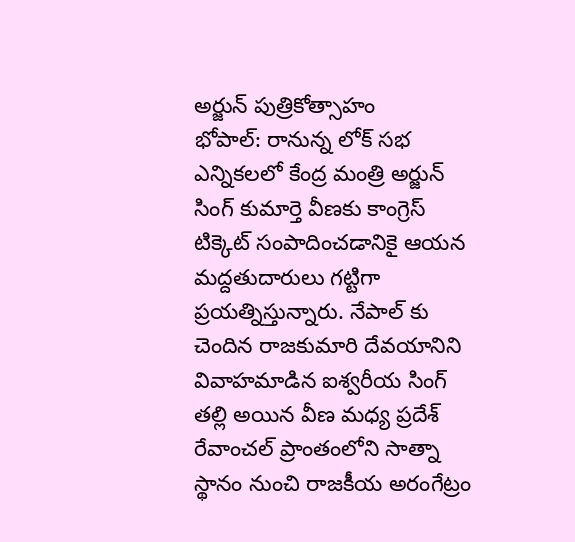అర్జున్ పుత్రికోత్సాహం
భోపాల్: రానున్న లోక్ సభ ఎన్నికలలో కేంద్ర మంత్రి అర్జున్ సింగ్ కుమార్తె వీణకు కాంగ్రెస్ టిక్కెట్ సంపాదించడానికై ఆయన మద్దతుదారులు గట్టిగా ప్రయత్నిస్తున్నారు. నేపాల్ కు చెందిన రాజకుమారి దేవయానిని వివాహమాడిన ఐశ్వరీయ సింగ్ తల్లి అయిన వీణ మధ్య ప్రదేశ్ రేవాంచల్ ప్రాంతంలోని సాత్నా స్థానం నుంచి రాజకీయ అరంగేట్రం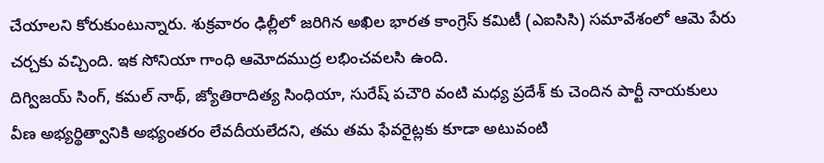చేయాలని కోరుకుంటున్నారు. శుక్రవారం ఢిల్లీలో జరిగిన అఖిల భారత కాంగ్రెస్ కమిటీ (ఎఐసిసి) సమావేశంలో ఆమె పేరు చర్చకు వచ్చింది. ఇక సోనియా గాంధి ఆమోదముద్ర లభించవలసి ఉంది.
దిగ్విజయ్ సింగ్, కమల్ నాథ్, జ్యోతిరాదిత్య సింధియా, సురేష్ పచౌరి వంటి మధ్య ప్రదేశ్ కు చెందిన పార్టీ నాయకులు వీణ అభ్యర్థిత్వానికి అభ్యంతరం లేవదీయలేదని, తమ తమ ఫేవరైట్లకు కూడా అటువంటి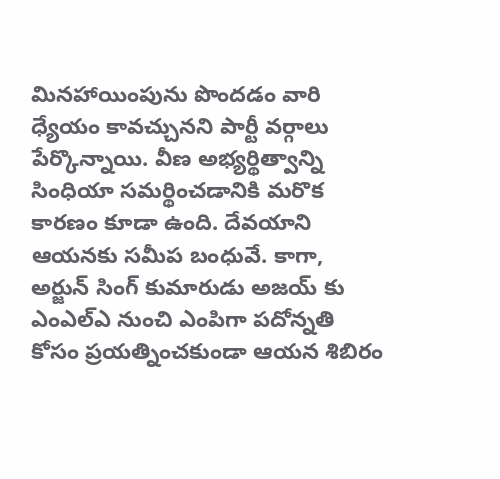మినహాయింపును పొందడం వారి ధ్యేయం కావచ్చునని పార్టీ వర్గాలు పేర్కొన్నాయి. వీణ అభ్యర్థిత్వాన్ని సింధియా సమర్థించడానికి మరొక కారణం కూడా ఉంది. దేవయాని ఆయనకు సమీప బంధువే. కాగా, అర్జున్ సింగ్ కుమారుడు అజయ్ కు ఎంఎల్ఎ నుంచి ఎంపిగా పదోన్నతి కోసం ప్రయత్నించకుండా ఆయన శిబిరం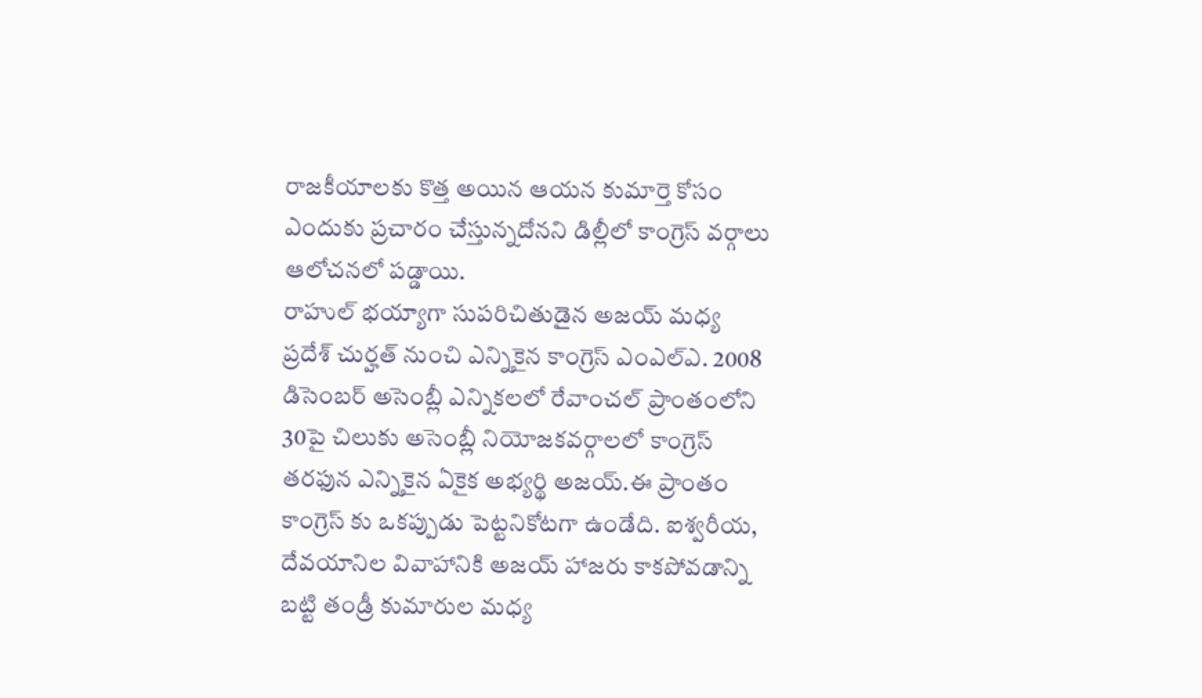రాజకీయాలకు కొత్త అయిన ఆయన కుమార్తె కోసం ఎందుకు ప్రచారం చేస్తున్నదోనని డిల్లీలో కాంగ్రెస్ వర్గాలు ఆలోచనలో పడ్డాయి.
రాహుల్ భయ్యాగా సుపరిచితుడైన అజయ్ మధ్య ప్రదేశ్ చుర్హత్ నుంచి ఎన్నికైన కాంగ్రెస్ ఎంఎల్ఎ. 2008 డిసెంబర్ అసెంబ్లీ ఎన్నికలలో రేవాంచల్ ప్రాంతంలోని 30పై చిలుకు అసెంబ్లీ నియోజకవర్గాలలో కాంగ్రెస్ తరఫున ఎన్నికైన ఏకైక అభ్యర్థి అజయ్.ఈ ప్రాంతం కాంగ్రెస్ కు ఒకప్పుడు పెట్టనికోటగా ఉండేది. ఐశ్వరీయ, దేవయానిల వివాహానికి అజయ్ హాజరు కాకపోవడాన్ని బట్టి తండ్రీ కుమారుల మధ్య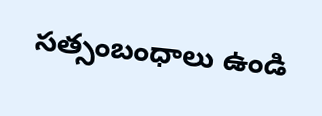సత్సంబంధాలు ఉండి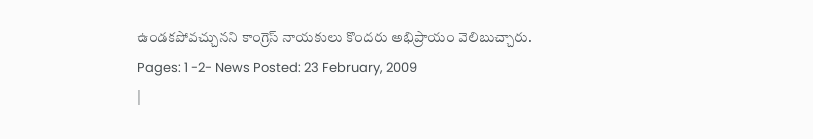ఉండకపోవచ్చునని కాంగ్రెస్ నాయకులు కొందరు అభిప్రాయం వెలిబుచ్చారు.
Pages: 1 -2- News Posted: 23 February, 2009
|